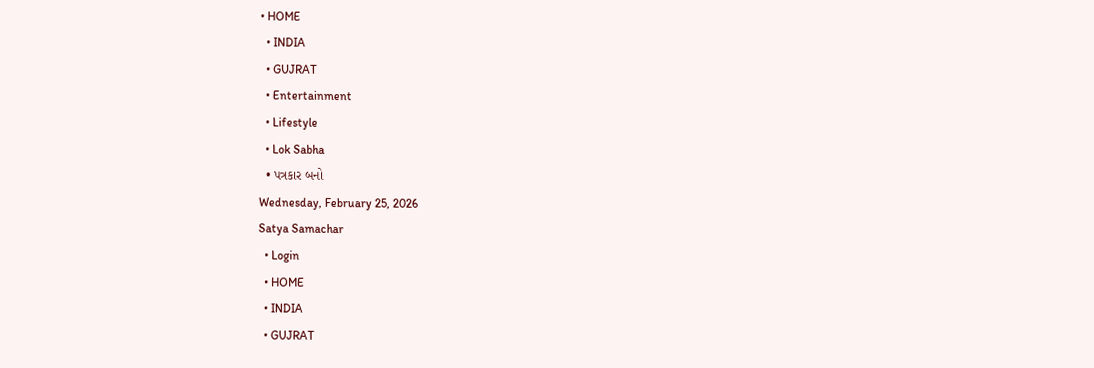• HOME
  • INDIA
  • GUJRAT
  • Entertainment
  • Lifestyle
  • Lok Sabha
  • પત્રકાર બનો
Wednesday, February 25, 2026
Satya Samachar
  • Login
  • HOME
  • INDIA
  • GUJRAT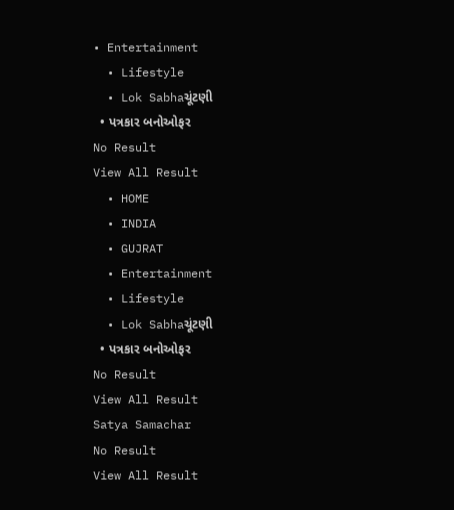• Entertainment
  • Lifestyle
  • Lok Sabhaચૂંટણી
  • પત્રકાર બનોઓફર
No Result
View All Result
  • HOME
  • INDIA
  • GUJRAT
  • Entertainment
  • Lifestyle
  • Lok Sabhaચૂંટણી
  • પત્રકાર બનોઓફર
No Result
View All Result
Satya Samachar
No Result
View All Result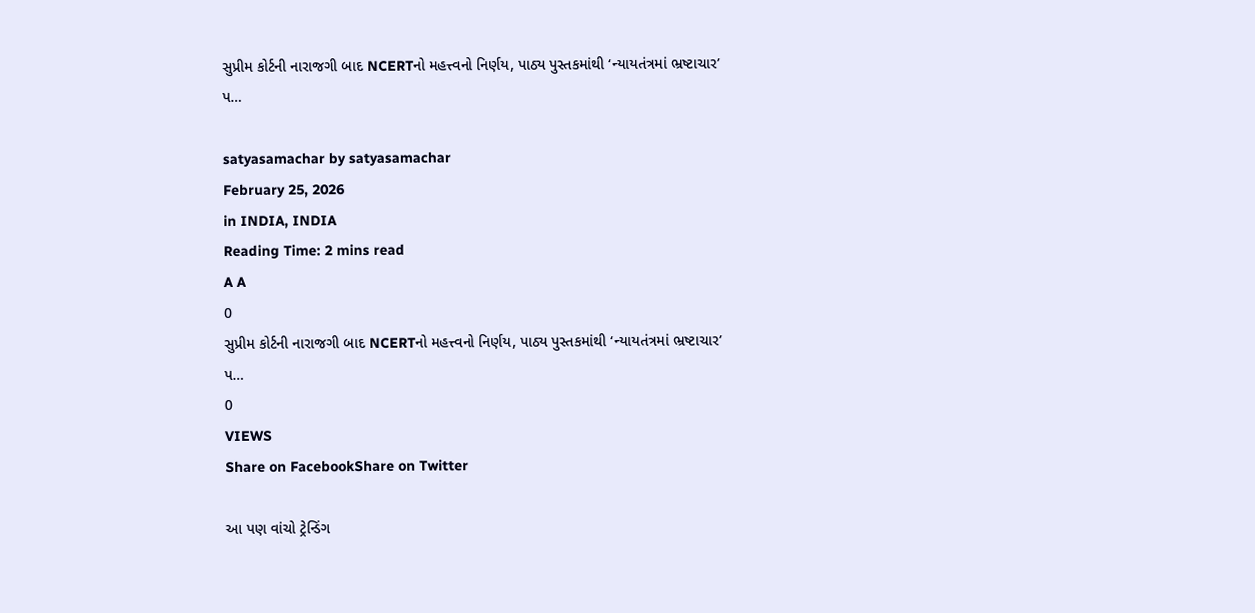સુપ્રીમ કોર્ટની નારાજગી બાદ NCERTનો મહત્ત્વનો નિર્ણય, પાઠ્ય પુસ્તકમાંથી ‘ન્યાયતંત્રમાં ભ્રષ્ટાચાર’ પ…

satyasamachar by satyasamachar
February 25, 2026
in INDIA, INDIA
Reading Time: 2 mins read
A A
0
સુપ્રીમ કોર્ટની નારાજગી બાદ NCERTનો મહત્ત્વનો નિર્ણય, પાઠ્ય પુસ્તકમાંથી ‘ન્યાયતંત્રમાં ભ્રષ્ટાચાર’ પ…
0
VIEWS
Share on FacebookShare on Twitter

આ પણ વાંચો ટ્રેન્ડિંગ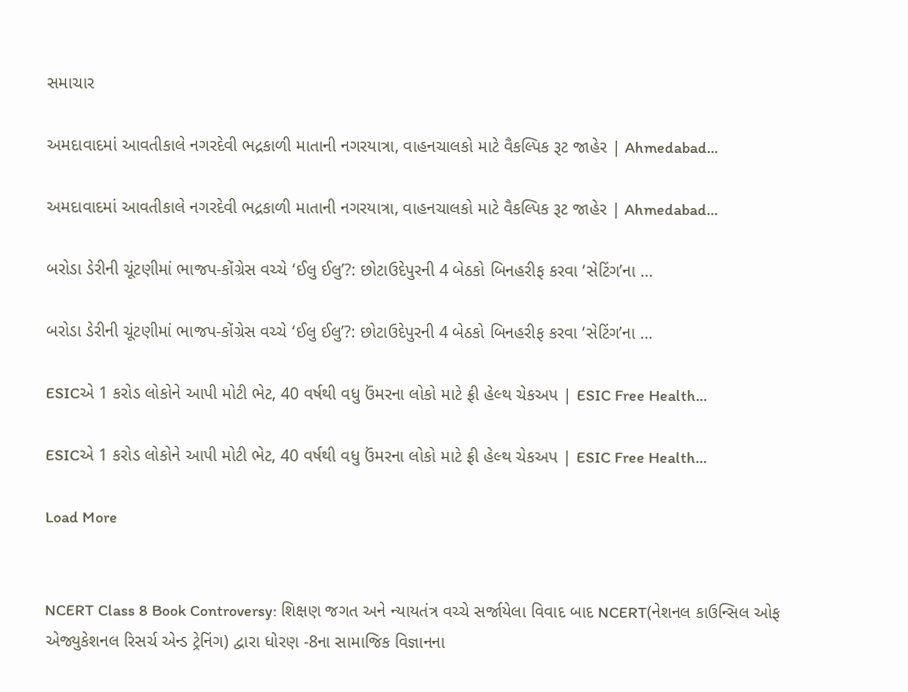સમાચાર

અમદાવાદમાં આવતીકાલે નગરદેવી ભદ્રકાળી માતાની નગરયાત્રા, વાહનચાલકો માટે વૈકલ્પિક રૂટ જાહેર | Ahmedabad…

અમદાવાદમાં આવતીકાલે નગરદેવી ભદ્રકાળી માતાની નગરયાત્રા, વાહનચાલકો માટે વૈકલ્પિક રૂટ જાહેર | Ahmedabad…

બરોડા ડેરીની ચૂંટણીમાં ભાજપ-કોંગ્રેસ વચ્ચે ‘ઈલુ ઈલુ’?: છોટાઉદેપુરની 4 બેઠકો બિનહરીફ કરવા ‘સેટિંગ’ના …

બરોડા ડેરીની ચૂંટણીમાં ભાજપ-કોંગ્રેસ વચ્ચે ‘ઈલુ ઈલુ’?: છોટાઉદેપુરની 4 બેઠકો બિનહરીફ કરવા ‘સેટિંગ’ના …

ESICએ 1 કરોડ લોકોને આપી મોટી ભેટ, 40 વર્ષથી વધુ ઉંમરના લોકો માટે ફ્રી હેલ્થ ચેકઅપ | ESIC Free Health…

ESICએ 1 કરોડ લોકોને આપી મોટી ભેટ, 40 વર્ષથી વધુ ઉંમરના લોકો માટે ફ્રી હેલ્થ ચેકઅપ | ESIC Free Health…

Load More


NCERT Class 8 Book Controversy: શિક્ષણ જગત અને ન્યાયતંત્ર વચ્ચે સર્જાયેલા વિવાદ બાદ NCERT(નેશનલ કાઉન્સિલ ઓફ એજ્યુકેશનલ રિસર્ચ એન્ડ ટ્રેનિંગ) દ્વારા ધોરણ -8ના સામાજિક વિજ્ઞાનના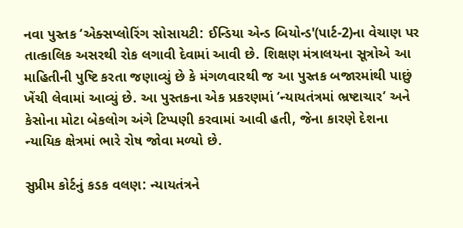નવા પુસ્તક ‘એક્સપ્લોરિંગ સોસાયટી: ઈન્ડિયા એન્ડ બિયોન્ડ'(પાર્ટ-2)ના વેચાણ પર તાત્કાલિક અસરથી રોક લગાવી દેવામાં આવી છે. શિક્ષણ મંત્રાલયના સૂત્રોએ આ માહિતીની પુષ્ટિ કરતા જણાવ્યું છે કે મંગળવારથી જ આ પુસ્તક બજારમાંથી પાછું ખેંચી લેવામાં આવ્યું છે. આ પુસ્તકના એક પ્રકરણમાં ‘ન્યાયતંત્રમાં ભ્રષ્ટાચાર’ અને કેસોના મોટા બેકલોગ અંગે ટિપ્પણી કરવામાં આવી હતી, જેના કારણે દેશના ન્યાયિક ક્ષેત્રમાં ભારે રોષ જોવા મળ્યો છે.

સુપ્રીમ કોર્ટનું કડક વલણ: ન્યાયતંત્રને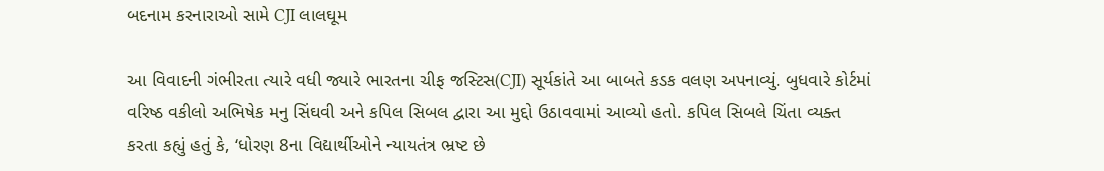બદનામ કરનારાઓ સામે CJI લાલઘૂમ

આ વિવાદની ગંભીરતા ત્યારે વધી જ્યારે ભારતના ચીફ જસ્ટિસ(CJI) સૂર્યકાંતે આ બાબતે કડક વલણ અપનાવ્યું. બુધવારે કોર્ટમાં વરિષ્ઠ વકીલો અભિષેક મનુ સિંઘવી અને કપિલ સિબલ દ્વારા આ મુદ્દો ઉઠાવવામાં આવ્યો હતો. કપિલ સિબલે ચિંતા વ્યક્ત કરતા કહ્યું હતું કે, ‘ધોરણ 8ના વિદ્યાર્થીઓને ન્યાયતંત્ર ભ્રષ્ટ છે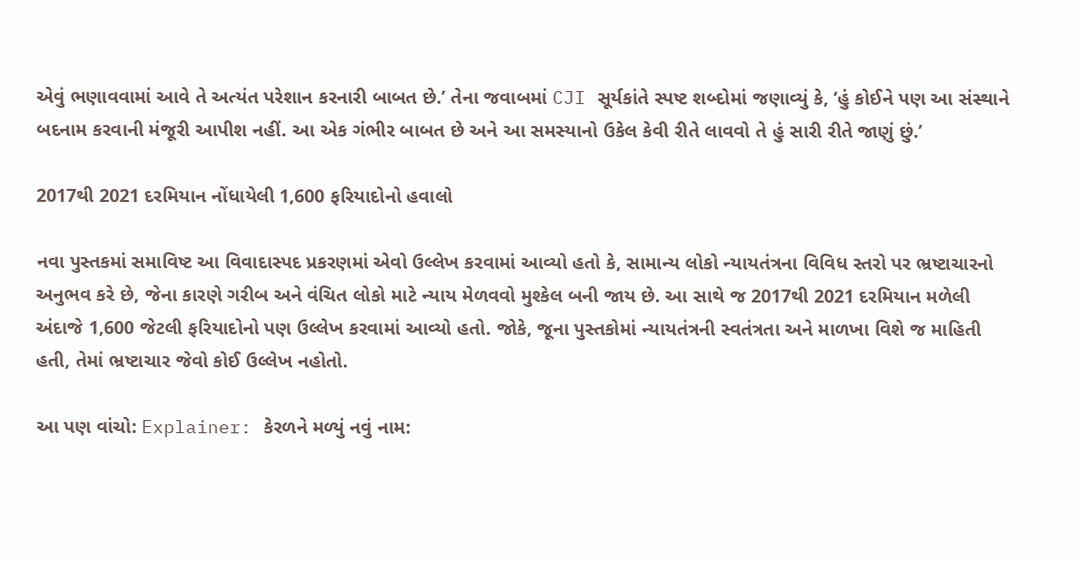એવું ભણાવવામાં આવે તે અત્યંત પરેશાન કરનારી બાબત છે.’ તેના જવાબમાં CJI સૂર્યકાંતે સ્પષ્ટ શબ્દોમાં જણાવ્યું કે, ‘હું કોઈને પણ આ સંસ્થાને બદનામ કરવાની મંજૂરી આપીશ નહીં. આ એક ગંભીર બાબત છે અને આ સમસ્યાનો ઉકેલ કેવી રીતે લાવવો તે હું સારી રીતે જાણું છું.’

2017થી 2021 દરમિયાન નોંધાયેલી 1,600 ફરિયાદોનો હવાલો

નવા પુસ્તકમાં સમાવિષ્ટ આ વિવાદાસ્પદ પ્રકરણમાં એવો ઉલ્લેખ કરવામાં આવ્યો હતો કે, સામાન્ય લોકો ન્યાયતંત્રના વિવિધ સ્તરો પર ભ્રષ્ટાચારનો અનુભવ કરે છે, જેના કારણે ગરીબ અને વંચિત લોકો માટે ન્યાય મેળવવો મુશ્કેલ બની જાય છે. આ સાથે જ 2017થી 2021 દરમિયાન મળેલી અંદાજે 1,600 જેટલી ફરિયાદોનો પણ ઉલ્લેખ કરવામાં આવ્યો હતો. જોકે, જૂના પુસ્તકોમાં ન્યાયતંત્રની સ્વતંત્રતા અને માળખા વિશે જ માહિતી હતી, તેમાં ભ્રષ્ટાચાર જેવો કોઈ ઉલ્લેખ નહોતો.

આ પણ વાંચો: Explainer: કેરળને મળ્યું નવું નામ: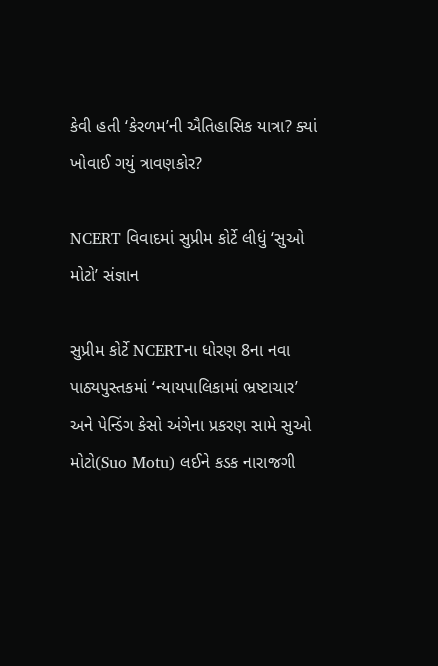કેવી હતી ‘કેરળમ’ની ઐતિહાસિક યાત્રા? ક્યાં ખોવાઈ ગયું ત્રાવણકોર?

NCERT વિવાદમાં સુપ્રીમ કોર્ટે લીધું ‘સુઓ મોટો’ સંજ્ઞાન

સુપ્રીમ કોર્ટે NCERTના ધોરણ 8ના નવા પાઠ્યપુસ્તકમાં ‘ન્યાયપાલિકામાં ભ્રષ્ટાચાર’ અને પેન્ડિંગ કેસો અંગેના પ્રકરણ સામે સુઓ મોટો(Suo Motu) લઈને કડક નારાજગી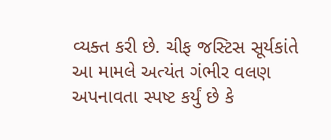વ્યક્ત કરી છે. ચીફ જસ્ટિસ સૂર્યકાંતે આ મામલે અત્યંત ગંભીર વલણ અપનાવતા સ્પષ્ટ કર્યું છે કે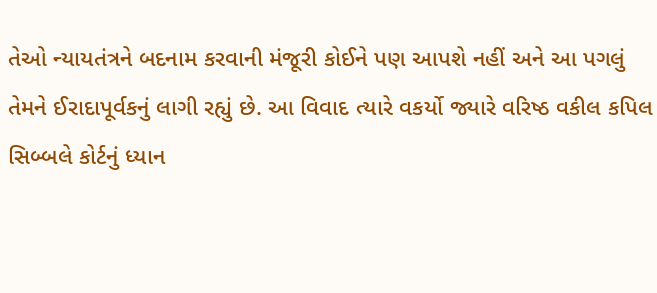તેઓ ન્યાયતંત્રને બદનામ કરવાની મંજૂરી કોઈને પણ આપશે નહીં અને આ પગલું તેમને ઈરાદાપૂર્વકનું લાગી રહ્યું છે. આ વિવાદ ત્યારે વકર્યો જ્યારે વરિષ્ઠ વકીલ કપિલ સિબ્બલે કોર્ટનું ધ્યાન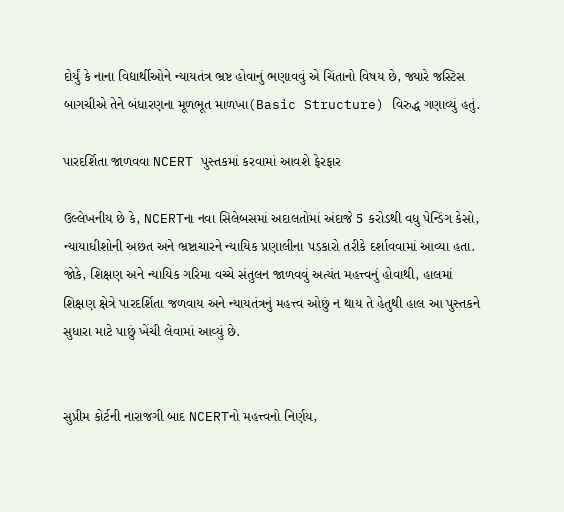દોર્યું કે નાના વિદ્યાર્થીઓને ન્યાયતંત્ર ભ્રષ્ટ હોવાનું ભણાવવું એ ચિંતાનો વિષય છે, જ્યારે જસ્ટિસ બાગચીએ તેને બંધારણના મૂળભૂત માળખા(Basic Structure) વિરુદ્ધ ગણાવ્યું હતું.

પારદર્શિતા જાળવવા NCERT પુસ્તકમાં કરવામાં આવશે ફેરફાર

ઉલ્લેખનીય છે કે, NCERTના નવા સિલેબસમાં અદાલતોમાં અંદાજે 5 કરોડથી વધુ પેન્ડિંગ કેસો, ન્યાયાધીશોની અછત અને ભ્રષ્ટાચારને ન્યાયિક પ્રણાલીના પડકારો તરીકે દર્શાવવામાં આવ્યા હતા. જોકે, શિક્ષણ અને ન્યાયિક ગરિમા વચ્ચે સંતુલન જાળવવું અત્યંત મહત્ત્વનું હોવાથી, હાલમાં શિક્ષણ ક્ષેત્રે પારદર્શિતા જળવાય અને ન્યાયતંત્રનું મહત્ત્વ ઓછું ન થાય તે હેતુથી હાલ આ પુસ્તકને સુધારા માટે પાછું ખેંચી લેવામાં આવ્યું છે.


સુપ્રીમ કોર્ટની નારાજગી બાદ NCERTનો મહત્ત્વનો નિર્ણય,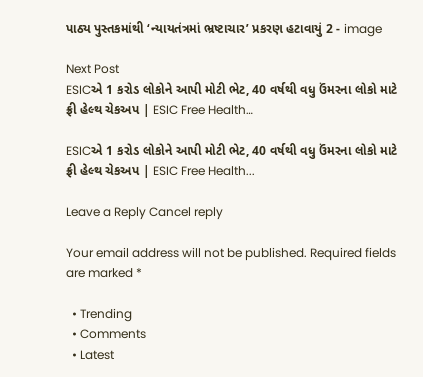પાઠ્ય પુસ્તકમાંથી ‘ન્યાયતંત્રમાં ભ્રષ્ટાચાર’ પ્રકરણ હટાવાયું 2 - image

Next Post
ESICએ 1 કરોડ લોકોને આપી મોટી ભેટ, 40 વર્ષથી વધુ ઉંમરના લોકો માટે ફ્રી હેલ્થ ચેકઅપ | ESIC Free Health…

ESICએ 1 કરોડ લોકોને આપી મોટી ભેટ, 40 વર્ષથી વધુ ઉંમરના લોકો માટે ફ્રી હેલ્થ ચેકઅપ | ESIC Free Health...

Leave a Reply Cancel reply

Your email address will not be published. Required fields are marked *

  • Trending
  • Comments
  • Latest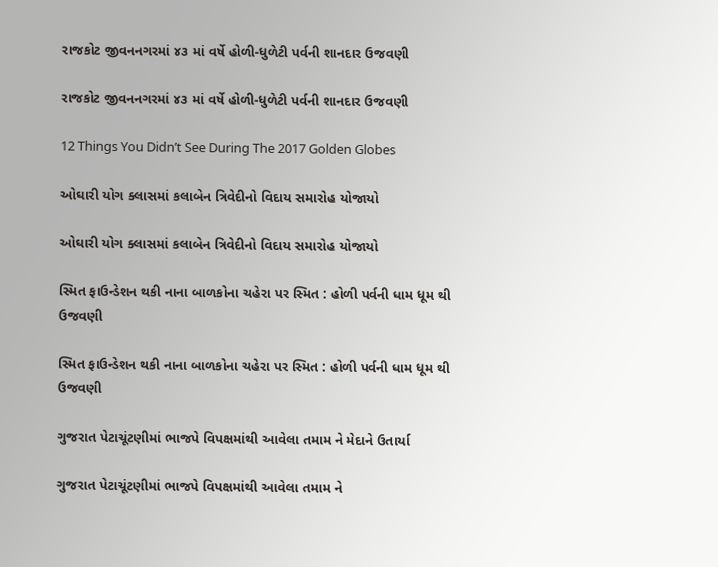રાજકોટ જીવનનગરમાં ૪૩ માં વર્ષે હોળી-ધુળેટી પર્વની શાનદાર ઉજવણી

રાજકોટ જીવનનગરમાં ૪૩ માં વર્ષે હોળી-ધુળેટી પર્વની શાનદાર ઉજવણી

12 Things You Didn’t See During The 2017 Golden Globes

ઓઘારી યોગ ક્લાસમાં કલાબેન ત્રિવેદીનો વિદાય સમારોહ યોજાયો

ઓઘારી યોગ ક્લાસમાં કલાબેન ત્રિવેદીનો વિદાય સમારોહ યોજાયો

સ્મિત ફાઉન્ડેશન થકી નાના બાળકોના ચહેરા પર સ્મિત : હોળી પર્વની ધામ ધૂમ થી ઉજવણી

સ્મિત ફાઉન્ડેશન થકી નાના બાળકોના ચહેરા પર સ્મિત : હોળી પર્વની ધામ ધૂમ થી ઉજવણી

ગુજરાત પેટાચૂંટણીમાં ભાજપે વિપક્ષમાંથી આવેલા તમામ ને મેદાને ઉતાર્યા

ગુજરાત પેટાચૂંટણીમાં ભાજપે વિપક્ષમાંથી આવેલા તમામ ને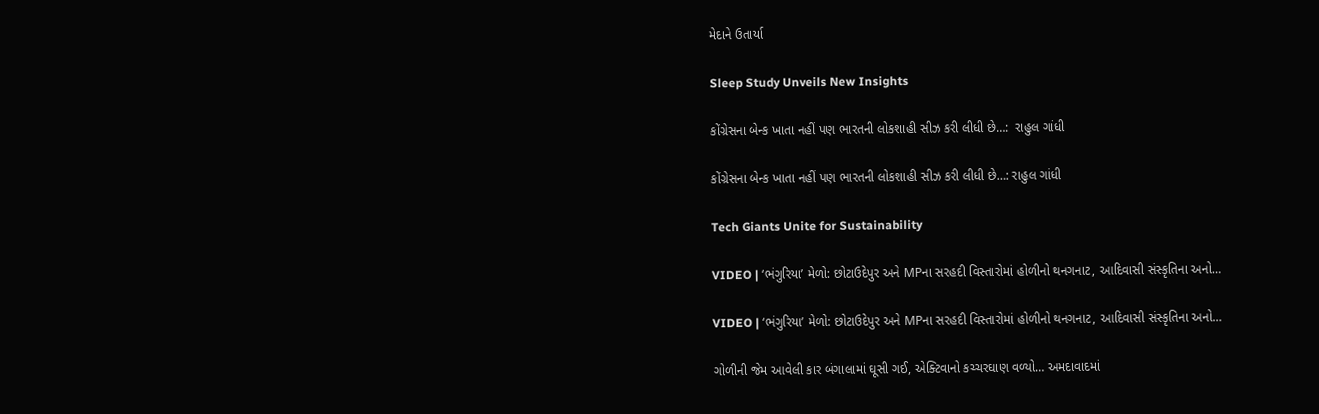મેદાને ઉતાર્યા

Sleep Study Unveils New Insights

કોંગ્રેસના બેન્ક ખાતા નહીં પણ ભારતની લોકશાહી સીઝ કરી લીધી છે…:  રાહુલ ગાંધી

કોંગ્રેસના બેન્ક ખાતા નહીં પણ ભારતની લોકશાહી સીઝ કરી લીધી છે…: રાહુલ ગાંધી

Tech Giants Unite for Sustainability

VIDEO | ‘ભંગુરિયા’ મેળો: છોટાઉદેપુર અને MPના સરહદી વિસ્તારોમાં હોળીનો થનગનાટ, આદિવાસી સંસ્કૃતિના અનો…

VIDEO | ‘ભંગુરિયા’ મેળો: છોટાઉદેપુર અને MPના સરહદી વિસ્તારોમાં હોળીનો થનગનાટ, આદિવાસી સંસ્કૃતિના અનો…

ગોળીની જેમ આવેલી કાર બંગાલામાં ઘૂસી ગઈ, એક્ટિવાનો કચ્ચરઘાણ વળ્યો… અમદાવાદમાં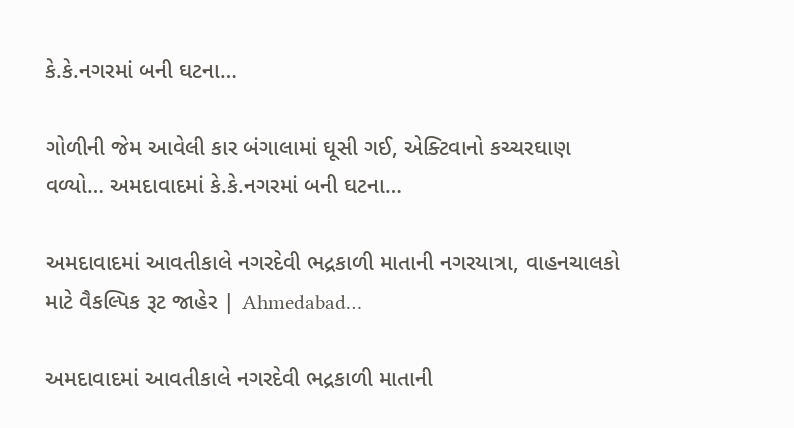કે.કે.નગરમાં બની ઘટના…

ગોળીની જેમ આવેલી કાર બંગાલામાં ઘૂસી ગઈ, એક્ટિવાનો કચ્ચરઘાણ વળ્યો… અમદાવાદમાં કે.કે.નગરમાં બની ઘટના…

અમદાવાદમાં આવતીકાલે નગરદેવી ભદ્રકાળી માતાની નગરયાત્રા, વાહનચાલકો માટે વૈકલ્પિક રૂટ જાહેર | Ahmedabad…

અમદાવાદમાં આવતીકાલે નગરદેવી ભદ્રકાળી માતાની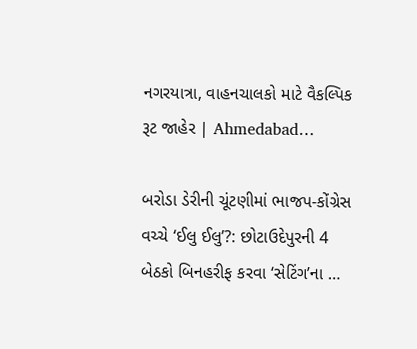નગરયાત્રા, વાહનચાલકો માટે વૈકલ્પિક રૂટ જાહેર | Ahmedabad…

બરોડા ડેરીની ચૂંટણીમાં ભાજપ-કોંગ્રેસ વચ્ચે ‘ઈલુ ઈલુ’?: છોટાઉદેપુરની 4 બેઠકો બિનહરીફ કરવા ‘સેટિંગ’ના …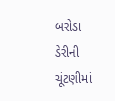બરોડા ડેરીની ચૂંટણીમાં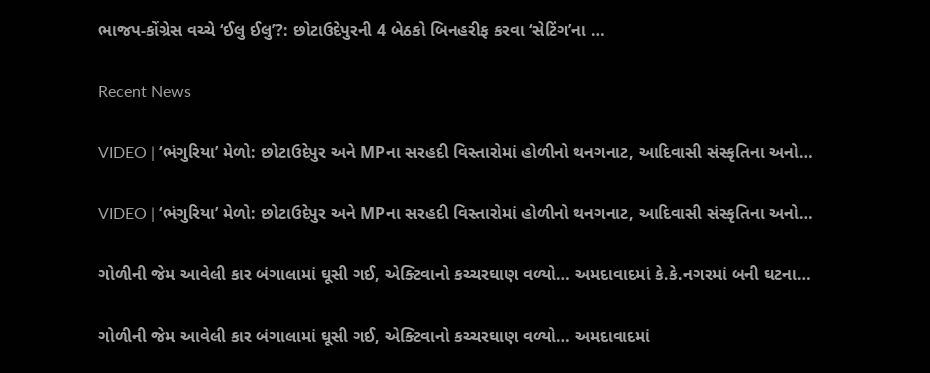ભાજપ-કોંગ્રેસ વચ્ચે ‘ઈલુ ઈલુ’?: છોટાઉદેપુરની 4 બેઠકો બિનહરીફ કરવા ‘સેટિંગ’ના …

Recent News

VIDEO | ‘ભંગુરિયા’ મેળો: છોટાઉદેપુર અને MPના સરહદી વિસ્તારોમાં હોળીનો થનગનાટ, આદિવાસી સંસ્કૃતિના અનો…

VIDEO | ‘ભંગુરિયા’ મેળો: છોટાઉદેપુર અને MPના સરહદી વિસ્તારોમાં હોળીનો થનગનાટ, આદિવાસી સંસ્કૃતિના અનો…

ગોળીની જેમ આવેલી કાર બંગાલામાં ઘૂસી ગઈ, એક્ટિવાનો કચ્ચરઘાણ વળ્યો… અમદાવાદમાં કે.કે.નગરમાં બની ઘટના…

ગોળીની જેમ આવેલી કાર બંગાલામાં ઘૂસી ગઈ, એક્ટિવાનો કચ્ચરઘાણ વળ્યો… અમદાવાદમાં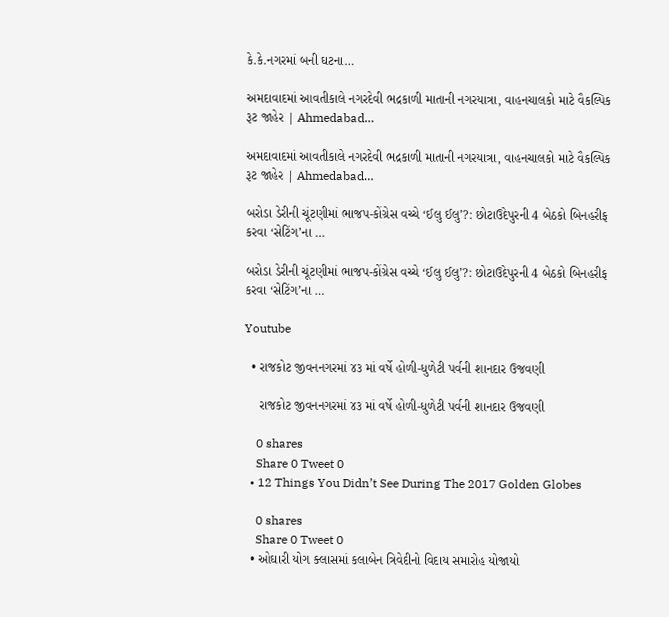કે.કે.નગરમાં બની ઘટના…

અમદાવાદમાં આવતીકાલે નગરદેવી ભદ્રકાળી માતાની નગરયાત્રા, વાહનચાલકો માટે વૈકલ્પિક રૂટ જાહેર | Ahmedabad…

અમદાવાદમાં આવતીકાલે નગરદેવી ભદ્રકાળી માતાની નગરયાત્રા, વાહનચાલકો માટે વૈકલ્પિક રૂટ જાહેર | Ahmedabad…

બરોડા ડેરીની ચૂંટણીમાં ભાજપ-કોંગ્રેસ વચ્ચે ‘ઈલુ ઈલુ’?: છોટાઉદેપુરની 4 બેઠકો બિનહરીફ કરવા ‘સેટિંગ’ના …

બરોડા ડેરીની ચૂંટણીમાં ભાજપ-કોંગ્રેસ વચ્ચે ‘ઈલુ ઈલુ’?: છોટાઉદેપુરની 4 બેઠકો બિનહરીફ કરવા ‘સેટિંગ’ના …

Youtube

  • રાજકોટ જીવનનગરમાં ૪૩ માં વર્ષે હોળી-ધુળેટી પર્વની શાનદાર ઉજવણી

    રાજકોટ જીવનનગરમાં ૪૩ માં વર્ષે હોળી-ધુળેટી પર્વની શાનદાર ઉજવણી

    0 shares
    Share 0 Tweet 0
  • 12 Things You Didn’t See During The 2017 Golden Globes

    0 shares
    Share 0 Tweet 0
  • ઓઘારી યોગ ક્લાસમાં કલાબેન ત્રિવેદીનો વિદાય સમારોહ યોજાયો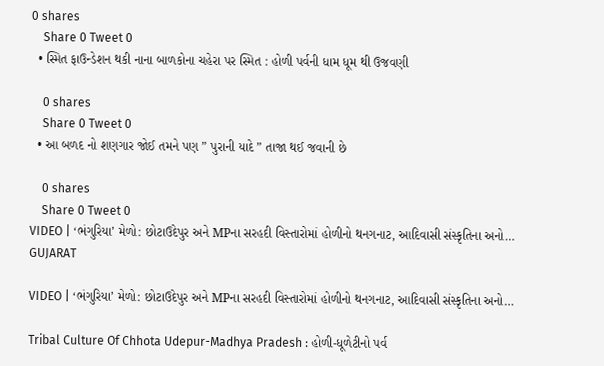0 shares
    Share 0 Tweet 0
  • સ્મિત ફાઉન્ડેશન થકી નાના બાળકોના ચહેરા પર સ્મિત : હોળી પર્વની ધામ ધૂમ થી ઉજવણી

    0 shares
    Share 0 Tweet 0
  • આ બળદ નો શણગાર જોઈ તમને પણ ” પુરાની યાદે ” તાજા થઈ જવાની છે

    0 shares
    Share 0 Tweet 0
VIDEO | ‘ભંગુરિયા’ મેળો: છોટાઉદેપુર અને MPના સરહદી વિસ્તારોમાં હોળીનો થનગનાટ, આદિવાસી સંસ્કૃતિના અનો…
GUJARAT

VIDEO | ‘ભંગુરિયા’ મેળો: છોટાઉદેપુર અને MPના સરહદી વિસ્તારોમાં હોળીનો થનગનાટ, આદિવાસી સંસ્કૃતિના અનો…

Tribal Culture Of Chhota Udepur-Madhya Pradesh : હોળી-ધૂળેટીનો પર્વ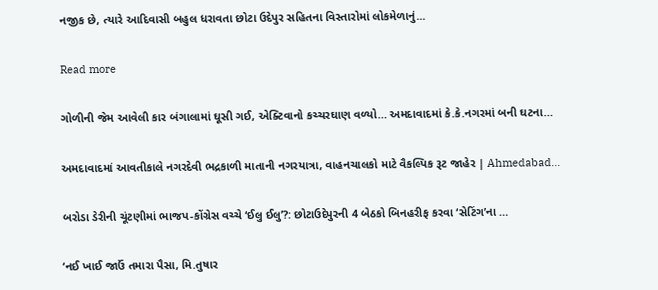નજીક છે, ત્યારે આદિવાસી બહુલ ધરાવતા છોટા ઉદેપુર સહિતના વિસ્તારોમાં લોકમેળાનું...

Read more

ગોળીની જેમ આવેલી કાર બંગાલામાં ઘૂસી ગઈ, એક્ટિવાનો કચ્ચરઘાણ વળ્યો… અમદાવાદમાં કે.કે.નગરમાં બની ઘટના…

અમદાવાદમાં આવતીકાલે નગરદેવી ભદ્રકાળી માતાની નગરયાત્રા, વાહનચાલકો માટે વૈકલ્પિક રૂટ જાહેર | Ahmedabad…

બરોડા ડેરીની ચૂંટણીમાં ભાજપ-કોંગ્રેસ વચ્ચે ‘ઈલુ ઈલુ’?: છોટાઉદેપુરની 4 બેઠકો બિનહરીફ કરવા ‘સેટિંગ’ના …

‘નઈ ખાઈ જાઉં તમારા પૈસા, મિ.તુષાર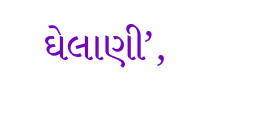ઘેલાણી’,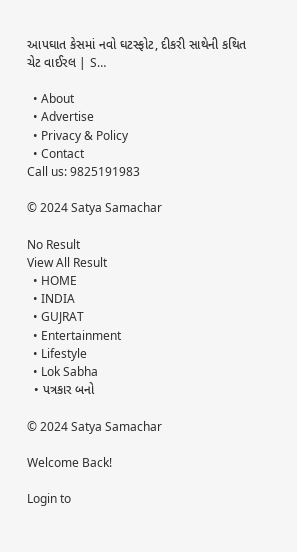આપઘાત કેસમાં નવો ઘટસ્ફોટ, દીકરી સાથેની કથિત ચેટ વાઈરલ | S…

  • About
  • Advertise
  • Privacy & Policy
  • Contact
Call us: 9825191983

© 2024 Satya Samachar

No Result
View All Result
  • HOME
  • INDIA
  • GUJRAT
  • Entertainment
  • Lifestyle
  • Lok Sabha
  • પત્રકાર બનો

© 2024 Satya Samachar

Welcome Back!

Login to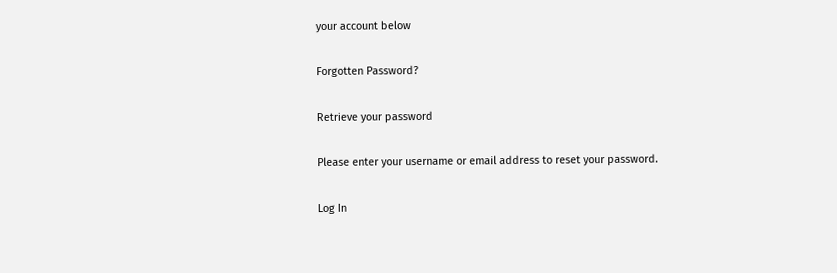your account below

Forgotten Password?

Retrieve your password

Please enter your username or email address to reset your password.

Log In